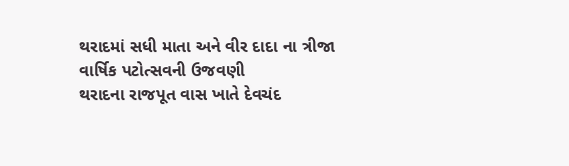થરાદમાં સધી માતા અને વીર દાદા ના ત્રીજા વાર્ષિક પટોત્સવની ઉજવણી
થરાદના રાજપૂત વાસ ખાતે દેવચંદ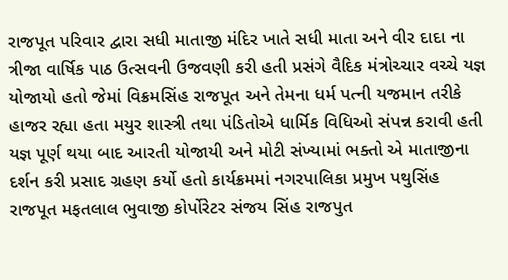રાજપૂત પરિવાર દ્વારા સધી માતાજી મંદિર ખાતે સધી માતા અને વીર દાદા ના ત્રીજા વાર્ષિક પાઠ ઉત્સવની ઉજવણી કરી હતી પ્રસંગે વૈદિક મંત્રોચ્ચાર વચ્ચે યજ્ઞ યોજાયો હતો જેમાં વિક્રમસિંહ રાજપૂત અને તેમના ધર્મ પત્ની યજમાન તરીકે હાજર રહ્યા હતા મયુર શાસ્ત્રી તથા પંડિતોએ ધાર્મિક વિધિઓ સંપન્ન કરાવી હતી યજ્ઞ પૂર્ણ થયા બાદ આરતી યોજાયી અને મોટી સંખ્યામાં ભક્તો એ માતાજીના દર્શન કરી પ્રસાદ ગ્રહણ કર્યો હતો કાર્યક્રમમાં નગરપાલિકા પ્રમુખ પથુસિંહ રાજપૂત મફતલાલ ભુવાજી કોર્પોરેટર સંજય સિંહ રાજપુત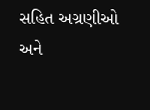સહિત અગ્રણીઓ અને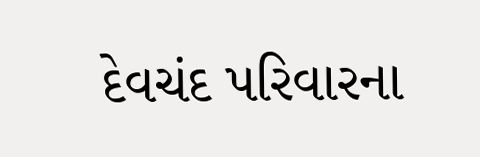દેવચંદ પરિવારના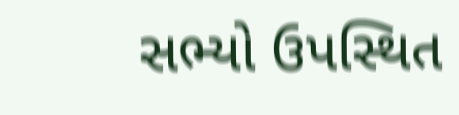સભ્યો ઉપસ્થિત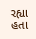રહ્યા હતા